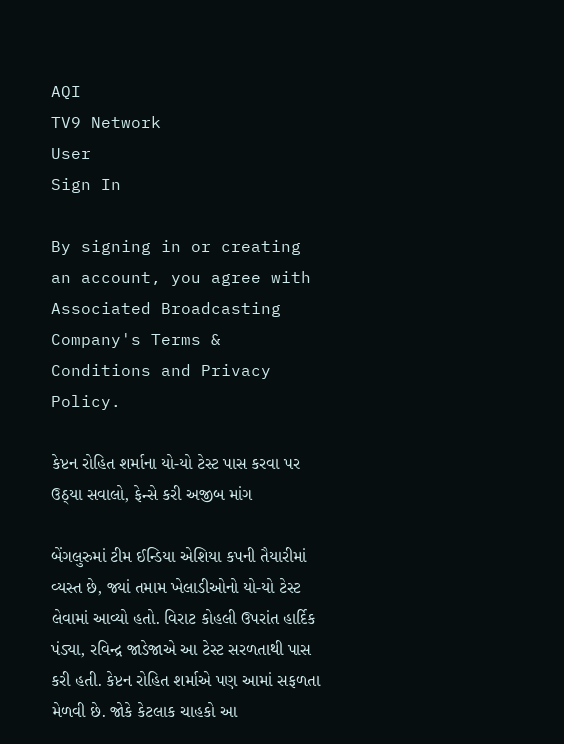AQI
TV9 Network
User
Sign In

By signing in or creating an account, you agree with Associated Broadcasting Company's Terms & Conditions and Privacy Policy.

કેપ્ટન રોહિત શર્માના યો-યો ટેસ્ટ પાસ કરવા પર ઉઠ્યા સવાલો, ફેન્સે કરી અજીબ માંગ

બેંગલુરુમાં ટીમ ઈન્ડિયા એશિયા કપની તૈયારીમાં વ્યસ્ત છે, જ્યાં તમામ ખેલાડીઓનો યો-યો ટેસ્ટ લેવામાં આવ્યો હતો. વિરાટ કોહલી ઉપરાંત હાર્દિક પંડ્યા, રવિન્દ્ર જાડેજાએ આ ટેસ્ટ સરળતાથી પાસ કરી હતી. કેપ્ટન રોહિત શર્માએ પણ આમાં સફળતા મેળવી છે. જોકે કેટલાક ચાહકો આ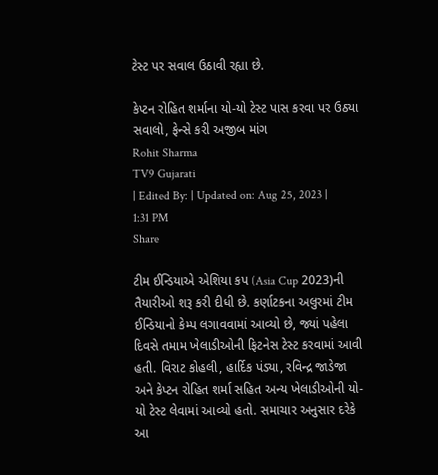ટેસ્ટ પર સવાલ ઉઠાવી રહ્યા છે.

કેપ્ટન રોહિત શર્માના યો-યો ટેસ્ટ પાસ કરવા પર ઉઠ્યા સવાલો, ફેન્સે કરી અજીબ માંગ
Rohit Sharma
TV9 Gujarati
| Edited By: | Updated on: Aug 25, 2023 | 1:31 PM
Share

ટીમ ઈન્ડિયાએ એશિયા કપ (Asia Cup 2023)ની તૈયારીઓ શરૂ કરી દીધી છે. કર્ણાટકના અલુરમાં ટીમ ઈન્ડિયાનો કેમ્પ લગાવવામાં આવ્યો છે, જ્યાં પહેલા દિવસે તમામ ખેલાડીઓની ફિટનેસ ટેસ્ટ કરવામાં આવી હતી. વિરાટ કોહલી, હાર્દિક પંડ્યા, રવિન્દ્ર જાડેજા અને કેપ્ટન રોહિત શર્મા સહિત અન્ય ખેલાડીઓની યો-યો ટેસ્ટ લેવામાં આવ્યો હતો. સમાચાર અનુસાર દરેકે આ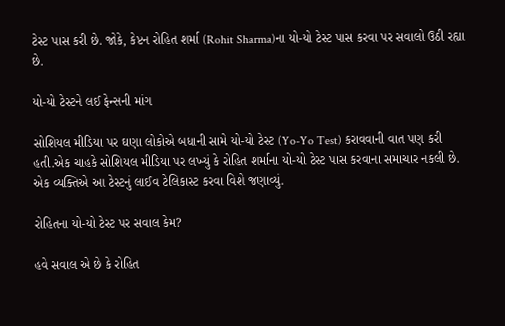ટેસ્ટ પાસ કરી છે. જોકે, કેપ્ટન રોહિત શર્મા (Rohit Sharma)ના યો-યો ટેસ્ટ પાસ કરવા પર સવાલો ઉઠી રહ્યા છે.

યો-યો ટેસ્ટને લઈ ફેન્સની માંગ

સોશિયલ મીડિયા પર ઘણા લોકોએ બધાની સામે યો-યો ટેસ્ટ (Yo-Yo Test) કરાવવાની વાત પણ કરી હતી.એક ચાહકે સોશિયલ મીડિયા પર લખ્યું કે રોહિત શર્માના યો-યો ટેસ્ટ પાસ કરવાના સમાચાર નકલી છે. એક વ્યક્તિએ આ ટેસ્ટનું લાઈવ ટેલિકાસ્ટ કરવા વિશે જણાવ્યું.

રોહિતના યો-યો ટેસ્ટ પર સવાલ કેમ?

હવે સવાલ એ છે કે રોહિત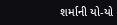શર્માની યો-યો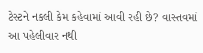ટેસ્ટને નકલી કેમ કહેવામાં આવી રહી છે? વાસ્તવમાં આ પહેલીવાર નથી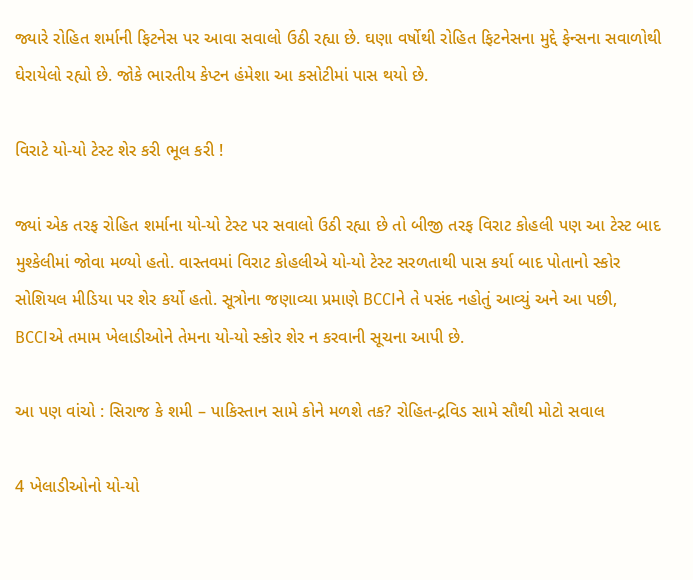જ્યારે રોહિત શર્માની ફિટનેસ પર આવા સવાલો ઉઠી રહ્યા છે. ઘણા વર્ષોથી રોહિત ફિટનેસના મુદ્દે ફેન્સના સવાળોથી ઘેરાયેલો રહ્યો છે. જોકે ભારતીય કેપ્ટન હંમેશા આ કસોટીમાં પાસ થયો છે.

વિરાટે યો-યો ટેસ્ટ શેર કરી ભૂલ કરી !

જ્યાં એક તરફ રોહિત શર્માના યો-યો ટેસ્ટ પર સવાલો ઉઠી રહ્યા છે તો બીજી તરફ વિરાટ કોહલી પણ આ ટેસ્ટ બાદ મુશ્કેલીમાં જોવા મળ્યો હતો. વાસ્તવમાં વિરાટ કોહલીએ યો-યો ટેસ્ટ સરળતાથી પાસ કર્યા બાદ પોતાનો સ્કોર સોશિયલ મીડિયા પર શેર કર્યો હતો. સૂત્રોના જણાવ્યા પ્રમાણે BCCIને તે પસંદ નહોતું આવ્યું અને આ પછી, BCCIએ તમામ ખેલાડીઓને તેમના યો-યો સ્કોર શેર ન કરવાની સૂચના આપી છે.

આ પણ વાંચો : સિરાજ કે શમી – પાકિસ્તાન સામે કોને મળશે તક? રોહિત-દ્રવિડ સામે સૌથી મોટો સવાલ

4 ખેલાડીઓનો યો-યો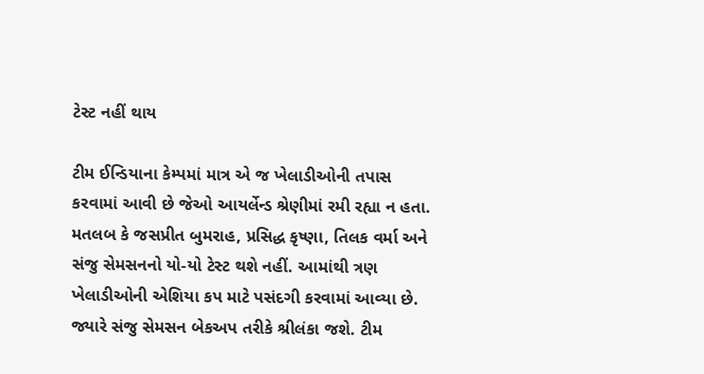ટેસ્ટ નહીં થાય

ટીમ ઈન્ડિયાના કેમ્પમાં માત્ર એ જ ખેલાડીઓની તપાસ કરવામાં આવી છે જેઓ આયર્લેન્ડ શ્રેણીમાં રમી રહ્યા ન હતા. મતલબ કે જસપ્રીત બુમરાહ, પ્રસિદ્ધ કૃષ્ણા, તિલક વર્મા અને સંજુ સેમસનનો યો-યો ટેસ્ટ થશે નહીં. આમાંથી ત્રણ ખેલાડીઓની એશિયા કપ માટે પસંદગી કરવામાં આવ્યા છે. જ્યારે સંજુ સેમસન બેકઅપ તરીકે શ્રીલંકા જશે. ટીમ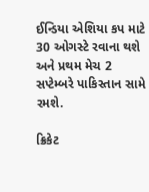ઈન્ડિયા એશિયા કપ માટે 30 ઓગસ્ટે રવાના થશે અને પ્રથમ મેચ 2 સપ્ટેમ્બરે પાકિસ્તાન સામે રમશે.

ક્રિકેટ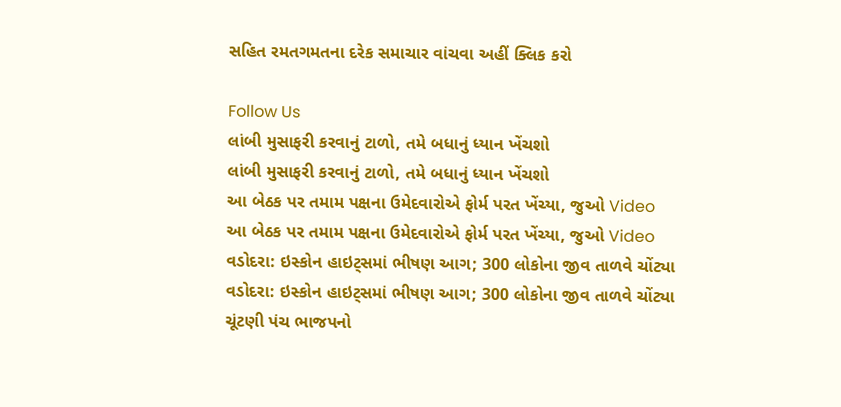સહિત રમતગમતના દરેક સમાચાર વાંચવા અહીં ક્લિક કરો

Follow Us
લાંબી મુસાફરી કરવાનું ટાળો, તમે બધાનું ધ્યાન ખેંચશો
લાંબી મુસાફરી કરવાનું ટાળો, તમે બધાનું ધ્યાન ખેંચશો
આ બેઠક પર તમામ પક્ષના ઉમેદવારોએ ફોર્મ પરત ખેંચ્યા, જુઓ Video
આ બેઠક પર તમામ પક્ષના ઉમેદવારોએ ફોર્મ પરત ખેંચ્યા, જુઓ Video
વડોદરા: ઇસ્કોન હાઇટ્સમાં ભીષણ આગ; 300 લોકોના જીવ તાળવે ચોંટ્યા
વડોદરા: ઇસ્કોન હાઇટ્સમાં ભીષણ આગ; 300 લોકોના જીવ તાળવે ચોંટ્યા
ચૂંટણી પંચ ભાજપનો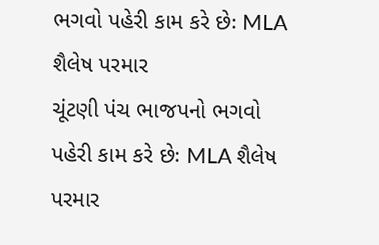ભગવો પહેરી કામ કરે છેઃ MLA શૈલેષ પરમાર
ચૂંટણી પંચ ભાજપનો ભગવો પહેરી કામ કરે છેઃ MLA શૈલેષ પરમાર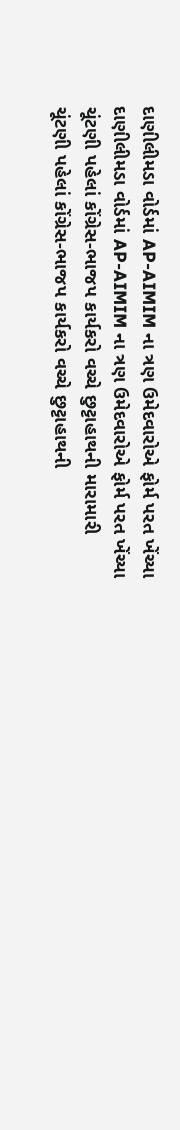દાણીલીમડા વોર્ડમાં AP-AIMIM ના ત્રણ ઉમેદવારોએ ફોર્મ પરત ખેંચ્યા
દાણીલીમડા વોર્ડમાં AP-AIMIM ના ત્રણ ઉમેદવારોએ ફોર્મ પરત ખેંચ્યા
ચૂંટણી પહેલાં કોંગ્રેસ-ભાજપ કાર્યકરો વચ્ચે છુટ્ટાહાથની મારામારી
ચૂંટણી પહેલાં કોંગ્રેસ-ભાજપ કાર્યકરો વચ્ચે છુટ્ટાહાથની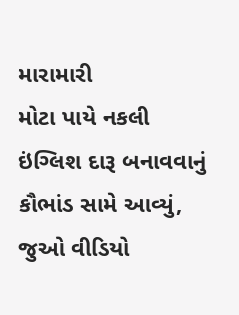મારામારી
મોટા પાયે નકલી ઇંગ્લિશ દારૂ બનાવવાનું કૌભાંડ સામે આવ્યું, જુઓ વીડિયો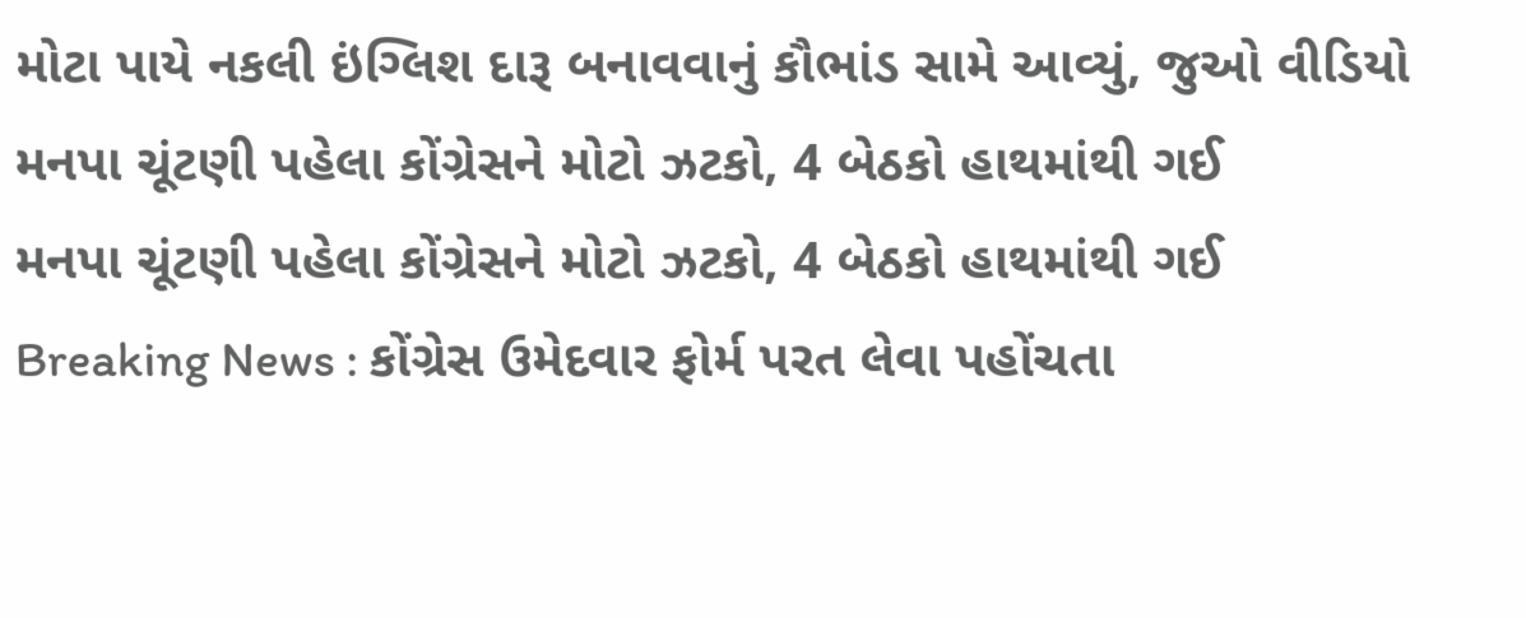મોટા પાયે નકલી ઇંગ્લિશ દારૂ બનાવવાનું કૌભાંડ સામે આવ્યું, જુઓ વીડિયો
મનપા ચૂંટણી પહેલા કોંગ્રેસને મોટો ઝટકો, 4 બેઠકો હાથમાંથી ગઈ
મનપા ચૂંટણી પહેલા કોંગ્રેસને મોટો ઝટકો, 4 બેઠકો હાથમાંથી ગઈ
Breaking News : કોંગ્રેસ ઉમેદવાર ફોર્મ પરત લેવા પહોંચતા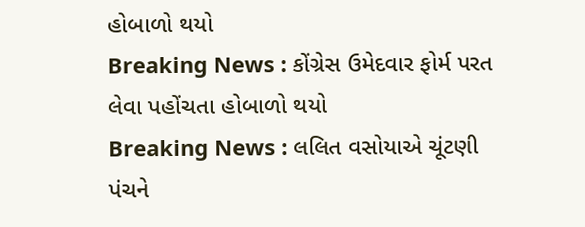હોબાળો થયો
Breaking News : કોંગ્રેસ ઉમેદવાર ફોર્મ પરત લેવા પહોંચતા હોબાળો થયો
Breaking News : લલિત વસોયાએ ચૂંટણી પંચને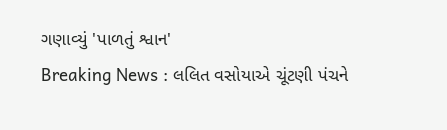ગણાવ્યું 'પાળતું શ્વાન'
Breaking News : લલિત વસોયાએ ચૂંટણી પંચને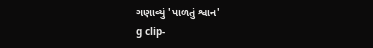ગણાવ્યું 'પાળતું શ્વાન'
g clip-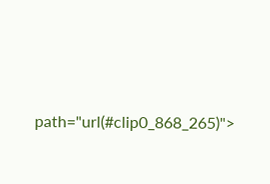path="url(#clip0_868_265)">